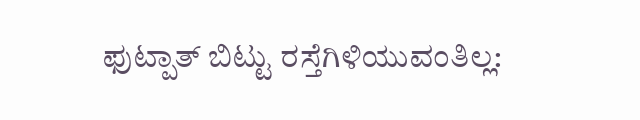ಫುಟ್ಪಾತ್ ಬಿಟ್ಟು ರಸ್ತೆಗಿಳಿಯುವಂತಿಲ್ಲ: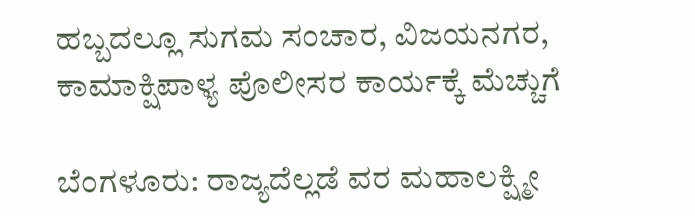ಹಬ್ಬದಲ್ಲೂ ಸುಗಮ ಸಂಚಾರ, ವಿಜಯನಗರ, ಕಾಮಾಕ್ಷಿಪಾಳ್ಯ ಪೊಲೀಸರ ಕಾರ್ಯಕ್ಕೆ ಮೆಚ್ಚುಗೆ

ಬೆಂಗಳೂರು: ರಾಜ್ಯದೆಲ್ಲಡೆ ವರ ಮಹಾಲಕ್ಷ್ಮೀ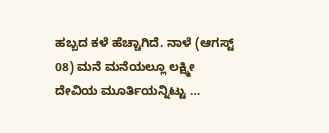ಹಬ್ಬದ ಕಳೆ ಹೆಚ್ಚಾಗಿದೆ. ನಾಳೆ (ಆಗಸ್ಟ್ 08) ಮನೆ ಮನೆಯಲ್ಲೂ ಲಕ್ಷ್ಮೀ ದೇವಿಯ ಮೂರ್ತಿಯನ್ನಿಟ್ಟು …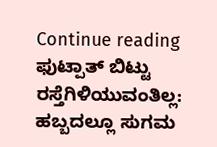Continue reading ಫುಟ್ಪಾತ್ ಬಿಟ್ಟು ರಸ್ತೆಗಿಳಿಯುವಂತಿಲ್ಲ: ಹಬ್ಬದಲ್ಲೂ ಸುಗಮ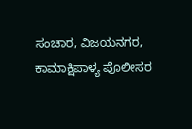ಸಂಚಾರ, ವಿಜಯನಗರ, ಕಾಮಾಕ್ಷಿಪಾಳ್ಯ ಪೊಲೀಸರ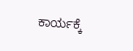ಕಾರ್ಯಕ್ಕೆ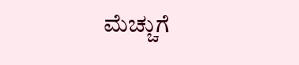ಮೆಚ್ಚುಗೆ